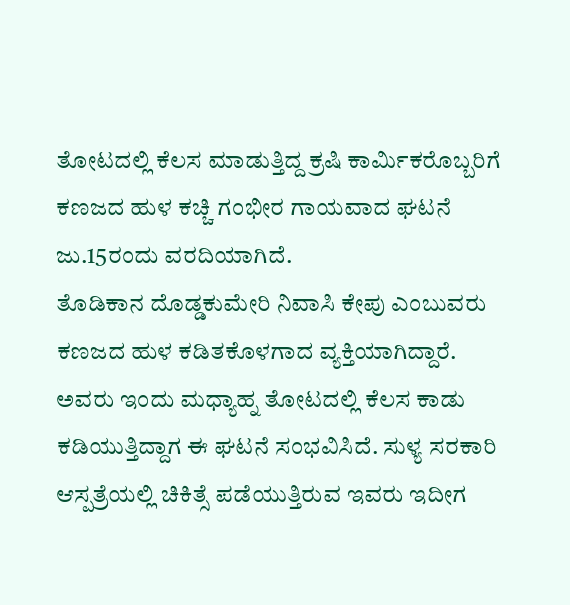ತೋಟದಲ್ಲಿ ಕೆಲಸ ಮಾಡುತ್ತಿದ್ದ ಕ್ರಷಿ ಕಾರ್ಮಿಕರೊಬ್ಬರಿಗೆ ಕಣಜದ ಹುಳ ಕಚ್ಚಿ ಗಂಭೀರ ಗಾಯವಾದ ಘಟನೆ ಜು.15ರಂದು ವರದಿಯಾಗಿದೆ.
ತೊಡಿಕಾನ ದೊಡ್ಡಕುಮೇರಿ ನಿವಾಸಿ ಕೇಪು ಎಂಬುವರು ಕಣಜದ ಹುಳ ಕಡಿತಕೊಳಗಾದ ವ್ಯಕ್ತಿಯಾಗಿದ್ದಾರೆ.
ಅವರು ಇಂದು ಮಧ್ಯಾಹ್ನ ತೋಟದಲ್ಲಿ ಕೆಲಸ ಕಾಡು ಕಡಿಯುತ್ತಿದ್ದಾಗ ಈ ಘಟನೆ ಸಂಭವಿಸಿದೆ. ಸುಳ್ಯ ಸರಕಾರಿ ಆಸ್ಪತ್ರೆಯಲ್ಲಿ ಚಿಕಿತ್ಸೆ ಪಡೆಯುತ್ತಿರುವ ಇವರು ಇದೀಗ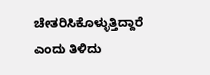ಚೇತರಿಸಿಕೊಳ್ಳುತ್ತಿದ್ದಾರೆ ಎಂದು ತಿಳಿದು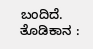ಬಂದಿದೆ.
ತೊಡಿಕಾನ :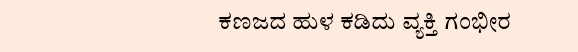ಕಣಜದ ಹುಳ ಕಡಿದು ವ್ಯಕ್ತಿ ಗಂಭೀರ